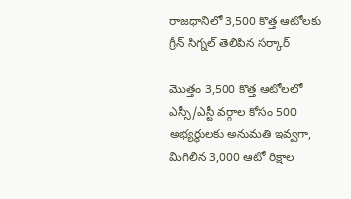రాజధానిలో 3,500 కొత్త ఆటోలకు గ్రీన్ సిగ్నల్ తెలిపిన సర్కార్

మొత్తం 3,500 కొత్త ఆటోలలో ఎస్సీ/ఎస్టీ వర్గాల కోసం 500 అభ్యర్థులకు అనుమతి ఇవ్వగా, మిగిలిన 3,000 ఆటో రిక్షాల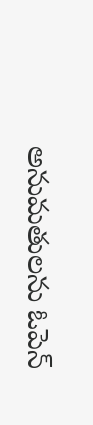అనుమతులను ఓపెన్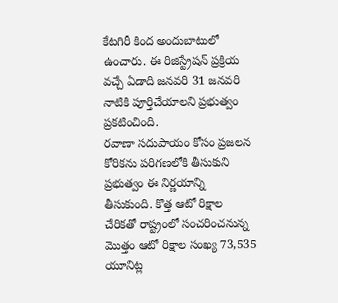కేటగిరీ కింద అందుబాటులో ఉంచారు. ఈ రిజిస్ట్రేషన్ ప్రక్రియ వచ్చే ఏడాది జనవరి 31 జనవరి నాటికి పూర్తిచేయాలని ప్రభుత్వం ప్రకటించింది.
రవాణా సదుపాయం కోసం ప్రజలన కోరికను పరిగణలోకి తీసుకుని ప్రభుత్వం ఈ నిర్ణయాన్ని తీసుకుంది. కొత్త ఆటో రిక్షాల చేరికతో రాష్ట్రంలో సంచరించనున్న మొత్తం ఆటో రిక్షాల సంఖ్య 73,535 యూనిట్ల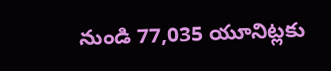నుండి 77,035 యూనిట్లకు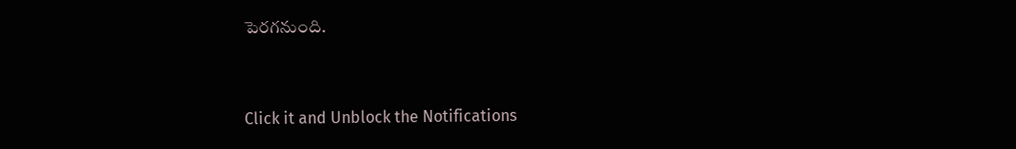పెరగనుంది.


Click it and Unblock the Notifications